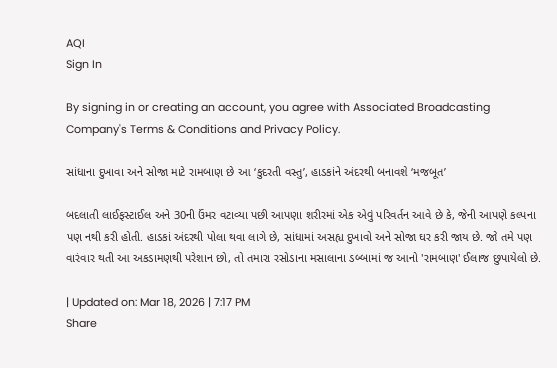AQI
Sign In

By signing in or creating an account, you agree with Associated Broadcasting Company's Terms & Conditions and Privacy Policy.

સાંધાના દુખાવા અને સોજા માટે રામબાણ છે આ ‘કુદરતી વસ્તુ’, હાડકાંને અંદરથી બનાવશે ‘મજબૂત’

બદલાતી લાઈફસ્ટાઈલ અને 30ની ઉંમર વટાવ્યા પછી આપણા શરીરમાં એક એવું પરિવર્તન આવે છે કે, જેની આપણે કલ્પના પણ નથી કરી હોતી. હાડકાં અંદરથી પોલા થવા લાગે છે, સાંધામાં અસહ્ય દુખાવો અને સોજા ઘર કરી જાય છે. જો તમે પણ વારંવાર થતી આ અકડામણથી પરેશાન છો, તો તમારા રસોડાના મસાલાના ડબ્બામાં જ આનો 'રામબાણ' ઈલાજ છુપાયેલો છે.

| Updated on: Mar 18, 2026 | 7:17 PM
Share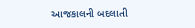આજકાલની બદલાતી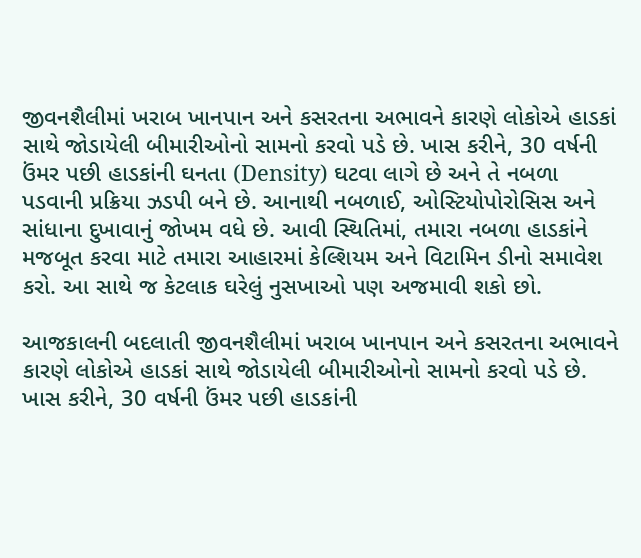જીવનશૈલીમાં ખરાબ ખાનપાન અને કસરતના અભાવને કારણે લોકોએ હાડકાં સાથે જોડાયેલી બીમારીઓનો સામનો કરવો પડે છે. ખાસ કરીને, 30 વર્ષની ઉંમર પછી હાડકાંની ઘનતા (Density) ઘટવા લાગે છે અને તે નબળા પડવાની પ્રક્રિયા ઝડપી બને છે. આનાથી નબળાઈ, ઓસ્ટિયોપોરોસિસ અને સાંધાના દુખાવાનું જોખમ વધે છે. આવી સ્થિતિમાં, તમારા નબળા હાડકાંને મજબૂત કરવા માટે તમારા આહારમાં કેલ્શિયમ અને વિટામિન ડીનો સમાવેશ કરો. આ સાથે જ કેટલાક ઘરેલું નુસખાઓ પણ અજમાવી શકો છો.

આજકાલની બદલાતી જીવનશૈલીમાં ખરાબ ખાનપાન અને કસરતના અભાવને કારણે લોકોએ હાડકાં સાથે જોડાયેલી બીમારીઓનો સામનો કરવો પડે છે. ખાસ કરીને, 30 વર્ષની ઉંમર પછી હાડકાંની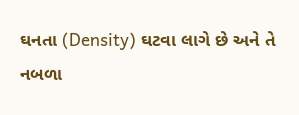ઘનતા (Density) ઘટવા લાગે છે અને તે નબળા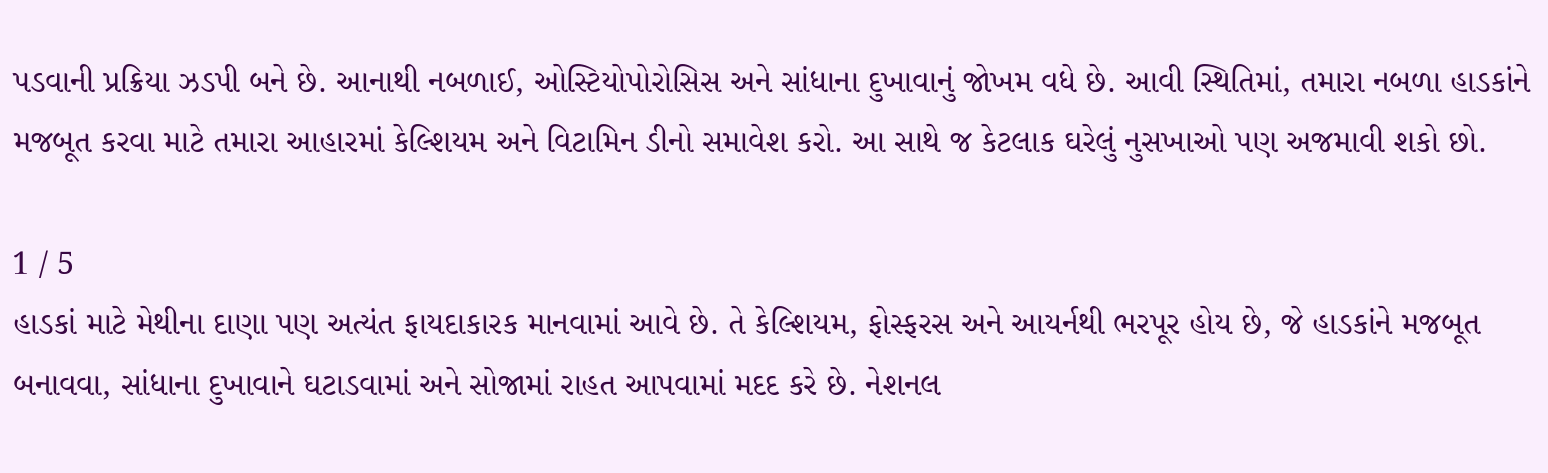પડવાની પ્રક્રિયા ઝડપી બને છે. આનાથી નબળાઈ, ઓસ્ટિયોપોરોસિસ અને સાંધાના દુખાવાનું જોખમ વધે છે. આવી સ્થિતિમાં, તમારા નબળા હાડકાંને મજબૂત કરવા માટે તમારા આહારમાં કેલ્શિયમ અને વિટામિન ડીનો સમાવેશ કરો. આ સાથે જ કેટલાક ઘરેલું નુસખાઓ પણ અજમાવી શકો છો.

1 / 5
હાડકાં માટે મેથીના દાણા પણ અત્યંત ફાયદાકારક માનવામાં આવે છે. તે કેલ્શિયમ, ફોસ્ફરસ અને આયર્નથી ભરપૂર હોય છે, જે હાડકાંને મજબૂત બનાવવા, સાંધાના દુખાવાને ઘટાડવામાં અને સોજામાં રાહત આપવામાં મદદ કરે છે. નેશનલ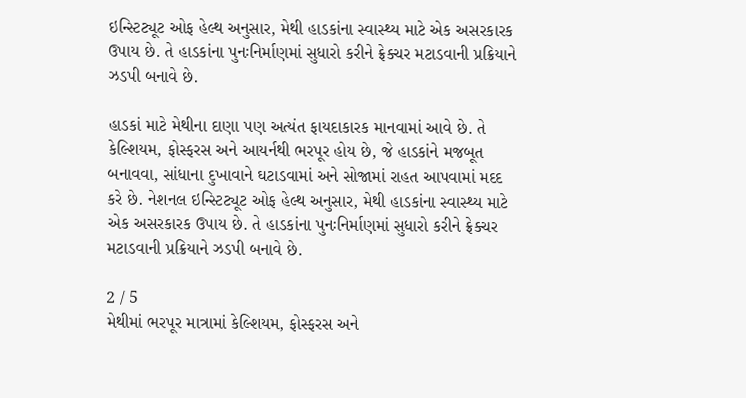ઇન્સ્ટિટ્યૂટ ઓફ હેલ્થ અનુસાર, મેથી હાડકાંના સ્વાસ્થ્ય માટે એક અસરકારક ઉપાય છે. તે હાડકાંના પુનઃનિર્માણમાં સુધારો કરીને ફ્રેક્ચર મટાડવાની પ્રક્રિયાને ઝડપી બનાવે છે.

હાડકાં માટે મેથીના દાણા પણ અત્યંત ફાયદાકારક માનવામાં આવે છે. તે કેલ્શિયમ, ફોસ્ફરસ અને આયર્નથી ભરપૂર હોય છે, જે હાડકાંને મજબૂત બનાવવા, સાંધાના દુખાવાને ઘટાડવામાં અને સોજામાં રાહત આપવામાં મદદ કરે છે. નેશનલ ઇન્સ્ટિટ્યૂટ ઓફ હેલ્થ અનુસાર, મેથી હાડકાંના સ્વાસ્થ્ય માટે એક અસરકારક ઉપાય છે. તે હાડકાંના પુનઃનિર્માણમાં સુધારો કરીને ફ્રેક્ચર મટાડવાની પ્રક્રિયાને ઝડપી બનાવે છે.

2 / 5
મેથીમાં ભરપૂર માત્રામાં કેલ્શિયમ, ફોસ્ફરસ અને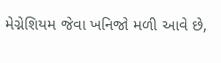મેગ્નેશિયમ જેવા ખનિજો મળી આવે છે,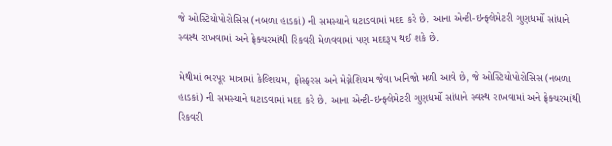જે ઓસ્ટિયોપોરોસિસ (નબળા હાડકાં) ની સમસ્યાને ઘટાડવામાં મદદ કરે છે. આના એન્ટી-ઇન્ફ્લેમેટરી ગુણધર્મો સાંધાને સ્વસ્થ રાખવામાં અને ફ્રેક્ચરમાંથી રિકવરી મેળવવામાં પણ મદદરૂપ થઈ શકે છે.

મેથીમાં ભરપૂર માત્રામાં કેલ્શિયમ, ફોસ્ફરસ અને મેગ્નેશિયમ જેવા ખનિજો મળી આવે છે, જે ઓસ્ટિયોપોરોસિસ (નબળા હાડકાં) ની સમસ્યાને ઘટાડવામાં મદદ કરે છે. આના એન્ટી-ઇન્ફ્લેમેટરી ગુણધર્મો સાંધાને સ્વસ્થ રાખવામાં અને ફ્રેક્ચરમાંથી રિકવરી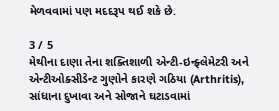મેળવવામાં પણ મદદરૂપ થઈ શકે છે.

3 / 5
મેથીના દાણા તેના શક્તિશાળી એન્ટી-ઇન્ફ્લેમેટરી અને એન્ટીઓક્સીડેન્ટ ગુણોને કારણે ગઠિયા (Arthritis), સાંધાના દુખાવા અને સોજાને ઘટાડવામાં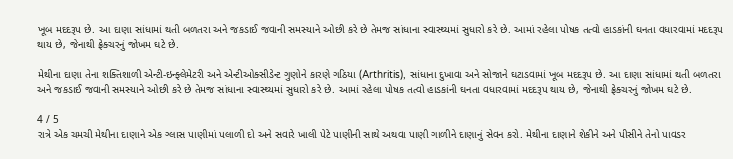ખૂબ મદદરૂપ છે. આ દાણા સાંધામાં થતી બળતરા અને જકડાઈ જવાની સમસ્યાને ઓછી કરે છે તેમજ સાંધાના સ્વાસ્થ્યમાં સુધારો કરે છે. આમાં રહેલા પોષક તત્વો હાડકાંની ઘનતા વધારવામાં મદદરૂપ થાય છે, જેનાથી ફ્રેક્ચરનું જોખમ ઘટે છે.

મેથીના દાણા તેના શક્તિશાળી એન્ટી-ઇન્ફ્લેમેટરી અને એન્ટીઓક્સીડેન્ટ ગુણોને કારણે ગઠિયા (Arthritis), સાંધાના દુખાવા અને સોજાને ઘટાડવામાં ખૂબ મદદરૂપ છે. આ દાણા સાંધામાં થતી બળતરા અને જકડાઈ જવાની સમસ્યાને ઓછી કરે છે તેમજ સાંધાના સ્વાસ્થ્યમાં સુધારો કરે છે. આમાં રહેલા પોષક તત્વો હાડકાંની ઘનતા વધારવામાં મદદરૂપ થાય છે, જેનાથી ફ્રેક્ચરનું જોખમ ઘટે છે.

4 / 5
રાત્રે એક ચમચી મેથીના દાણાને એક ગ્લાસ પાણીમાં પલાળી દો અને સવારે ખાલી પેટે પાણીની સાથે અથવા પાણી ગાળીને દાણાનું સેવન કરો. મેથીના દાણાને શેકીને અને પીસીને તેનો પાવડર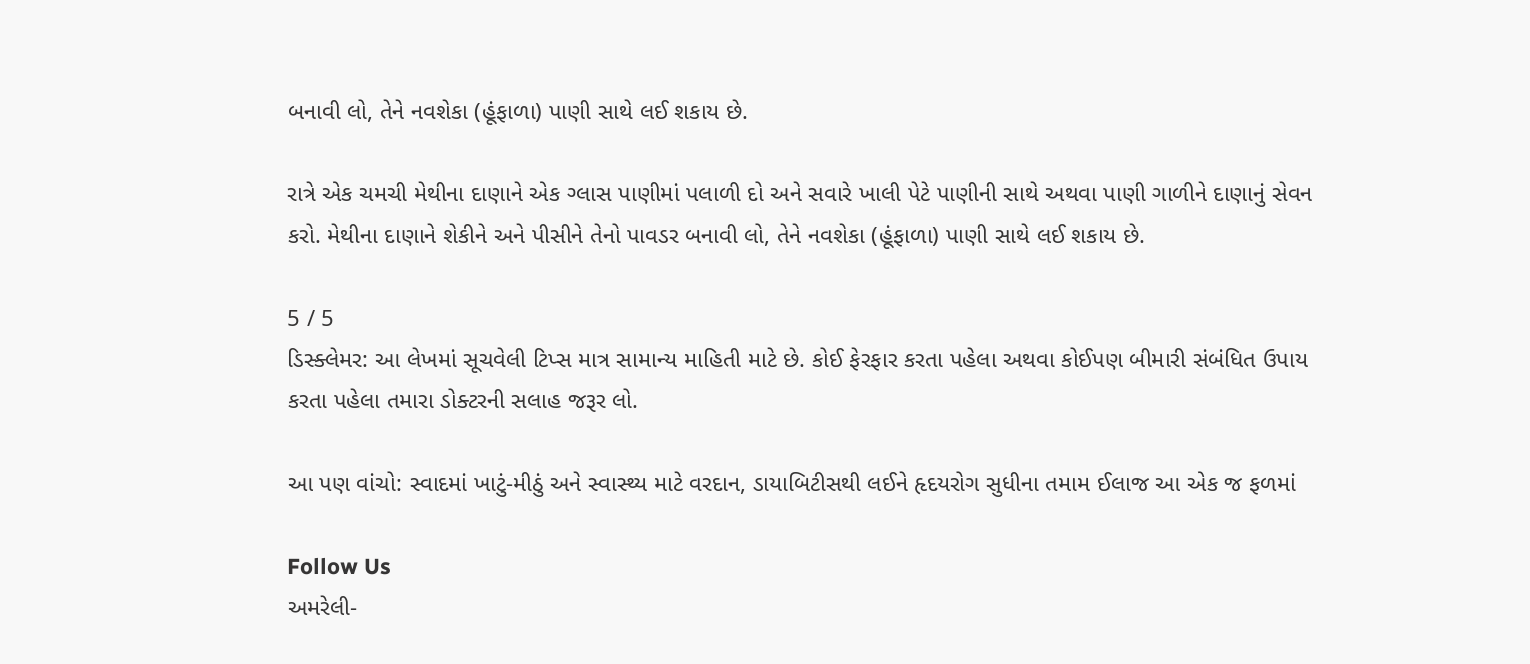બનાવી લો, તેને નવશેકા (હૂંફાળા) પાણી સાથે લઈ શકાય છે.

રાત્રે એક ચમચી મેથીના દાણાને એક ગ્લાસ પાણીમાં પલાળી દો અને સવારે ખાલી પેટે પાણીની સાથે અથવા પાણી ગાળીને દાણાનું સેવન કરો. મેથીના દાણાને શેકીને અને પીસીને તેનો પાવડર બનાવી લો, તેને નવશેકા (હૂંફાળા) પાણી સાથે લઈ શકાય છે.

5 / 5
ડિસ્ક્લેમર: આ લેખમાં સૂચવેલી ટિપ્સ માત્ર સામાન્ય માહિતી માટે છે. કોઈ ફેરફાર કરતા પહેલા અથવા કોઈપણ બીમારી સંબંધિત ઉપાય કરતા પહેલા તમારા ડોક્ટરની સલાહ જરૂર લો.

આ પણ વાંચો: સ્વાદમાં ખાટું-મીઠું અને સ્વાસ્થ્ય માટે વરદાન, ડાયાબિટીસથી લઈને હૃદયરોગ સુધીના તમામ ઈલાજ આ એક જ ફળમાં

Follow Us
અમરેલી-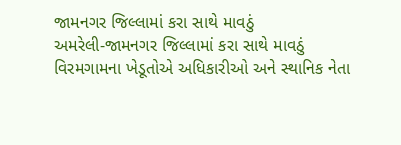જામનગર જિલ્લામાં કરા સાથે માવઠું
અમરેલી-જામનગર જિલ્લામાં કરા સાથે માવઠું
વિરમગામના ખેડૂતોએ અધિકારીઓ અને સ્થાનિક નેતા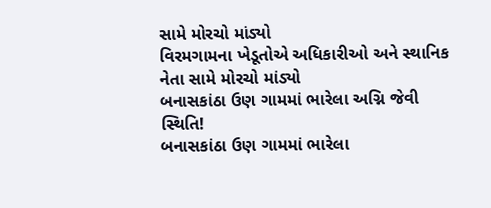સામે મોરચો માંડ્યો
વિરમગામના ખેડૂતોએ અધિકારીઓ અને સ્થાનિક નેતા સામે મોરચો માંડ્યો
બનાસકાંઠા ઉણ ગામમાં ભારેલા અગ્નિ જેવી સ્થિતિ!
બનાસકાંઠા ઉણ ગામમાં ભારેલા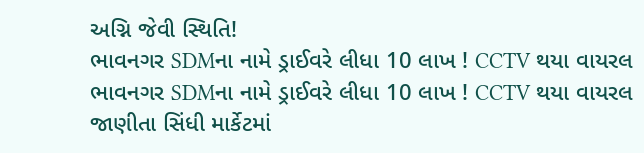અગ્નિ જેવી સ્થિતિ!
ભાવનગર SDMના નામે ડ્રાઈવરે લીધા 10 લાખ ! CCTV થયા વાયરલ
ભાવનગર SDMના નામે ડ્રાઈવરે લીધા 10 લાખ ! CCTV થયા વાયરલ
જાણીતા સિંધી માર્કેટમાં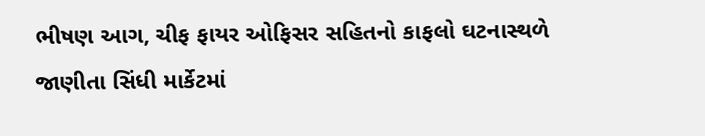ભીષણ આગ, ચીફ ફાયર ઓફિસર સહિતનો કાફલો ઘટનાસ્થળે
જાણીતા સિંધી માર્કેટમાં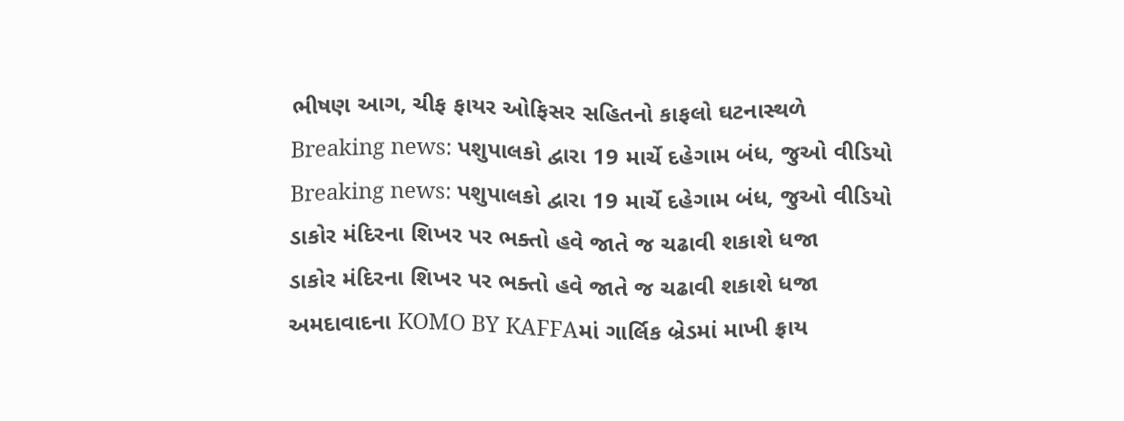ભીષણ આગ, ચીફ ફાયર ઓફિસર સહિતનો કાફલો ઘટનાસ્થળે
Breaking news: પશુપાલકો દ્વારા 19 માર્ચે દહેગામ બંધ, જુઓ વીડિયો
Breaking news: પશુપાલકો દ્વારા 19 માર્ચે દહેગામ બંધ, જુઓ વીડિયો
ડાકોર મંદિરના શિખર પર ભક્તો હવે જાતે જ ચઢાવી શકાશે ધજા
ડાકોર મંદિરના શિખર પર ભક્તો હવે જાતે જ ચઢાવી શકાશે ધજા
અમદાવાદના KOMO BY KAFFAમાં ગાર્લિક બ્રેડમાં માખી ફ્રાય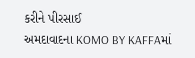કરીને પીરસાઈ
અમદાવાદના KOMO BY KAFFAમાં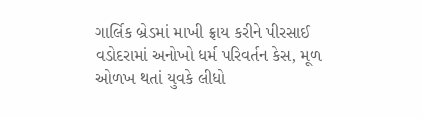ગાર્લિક બ્રેડમાં માખી ફ્રાય કરીને પીરસાઈ
વડોદરામાં અનોખો ધર્મ પરિવર્તન કેસ, મૂળ ઓળખ થતાં યુવકે લીધો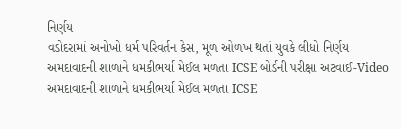નિર્ણય
વડોદરામાં અનોખો ધર્મ પરિવર્તન કેસ, મૂળ ઓળખ થતાં યુવકે લીધો નિર્ણય
અમદાવાદની શાળાને ધમકીભર્યા મેઈલ મળતા ICSE બોર્ડની પરીક્ષા અટવાઈ-Video
અમદાવાદની શાળાને ધમકીભર્યા મેઈલ મળતા ICSE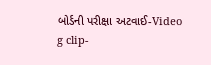બોર્ડની પરીક્ષા અટવાઈ-Video
g clip-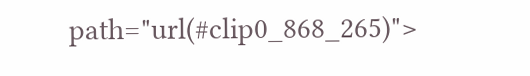path="url(#clip0_868_265)">